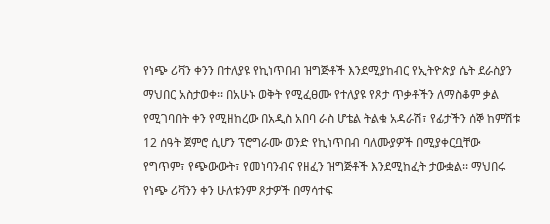የነጭ ሪቫን ቀንን በተለያዩ የኪነጥበብ ዝግጅቶች እንደሚያከብር የኢትዮጵያ ሴት ደራስያን ማህበር አስታወቀ፡፡ በአሁኑ ወቅት የሚፈፀሙ የተለያዩ የጾታ ጥቃቶችን ለማስቆም ቃል የሚገባበት ቀን የሚዘከረው በአዲስ አበባ ራስ ሆቴል ትልቁ አዳራሽ፣ የፊታችን ሰኞ ከምሽቱ 12 ሰዓት ጀምሮ ሲሆን ፕሮግራሙ ወንድ የኪነጥበብ ባለሙያዎች በሚያቀርቧቸው የግጥም፣ የጭውውት፣ የመነባንብና የዘፈን ዝግጅቶች እንደሚከፈት ታውቋል፡፡ ማህበሩ የነጭ ሪቫንን ቀን ሁለቱንም ጾታዎች በማሳተፍ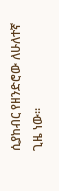ሲያከብር የዘንድሮው ለሁለተኛ ጊዜ ነው፡፡